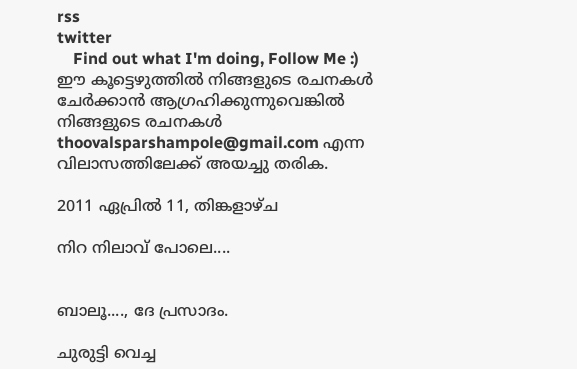rss
twitter
    Find out what I'm doing, Follow Me :)
ഈ കൂട്ടെഴുത്തില്‍ നിങ്ങളുടെ രചനകള്‍ ചേര്‍ക്കാന്‍ ആഗ്രഹിക്കുന്നുവെങ്കില്‍ നിങ്ങളുടെ രചനകള്‍ thoovalsparshampole@gmail.com എന്ന വിലാസത്തിലേക്ക് അയച്ചു തരിക.

2011 ഏപ്രിൽ 11, തിങ്കളാഴ്‌ച

നിറ നിലാവ് പോലെ....


ബാലൂ...., ദേ പ്രസാദം.

ചുരുട്ടി വെച്ച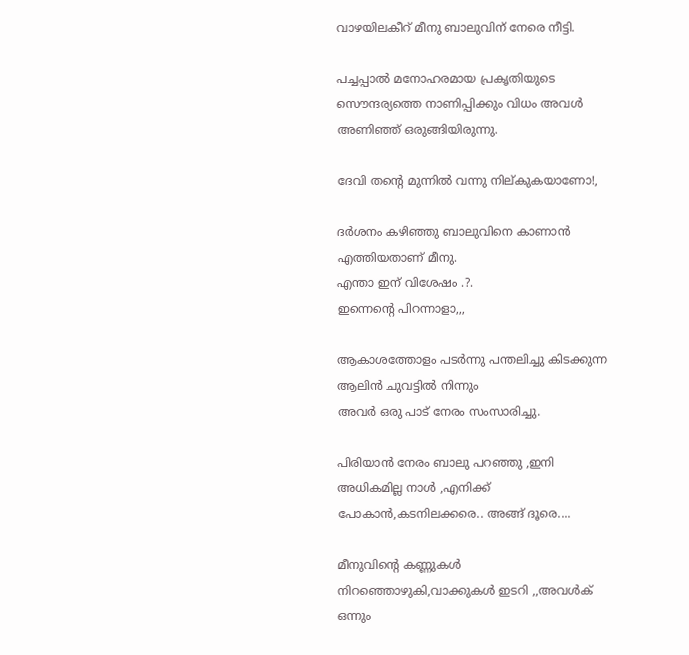വാഴയിലകീറ് മീനു ബാലുവിന് നേരെ നീട്ടി.

പച്ചപ്പാല്‍ മനോഹരമായ പ്രകൃതിയുടെ സൌന്ദര്യത്തെ നാണിപ്പിക്കും വിധം അവള്‍
അണിഞ്ഞ് ഒരുങ്ങിയിരുന്നു.

ദേവി തന്റെ മുന്നില്‍ വന്നു നില്കുകയാണോ!,

ദര്‍ശനം കഴിഞ്ഞു ബാലുവിനെ കാണാന്‍ എത്തിയതാണ് മീനു.
എന്താ ഇന് വിശേഷം .?.
ഇന്നെന്റെ പിറന്നാളാ,,,

ആകാശത്തോളം പടര്‍ന്നു പന്തലിച്ചു കിടക്കുന്ന ആലിന്‍ ചുവട്ടില്‍ നിന്നും
അവര്‍ ഒരു പാട് നേരം സംസാരിച്ചു.

പിരിയാന്‍ നേരം ബാലു പറഞ്ഞു ,ഇനി അധികമില്ല നാള്‍ ,എനിക്ക്
പോകാന്‍,കടനിലക്കരെ.. അങ്ങ് ദൂരെ....

മീനുവിന്റെ കണ്ണുകള്‍ നിറഞ്ഞൊഴുകി,വാക്കുകള്‍ ഇടറി ,,അവള്‍ക് ഒന്നും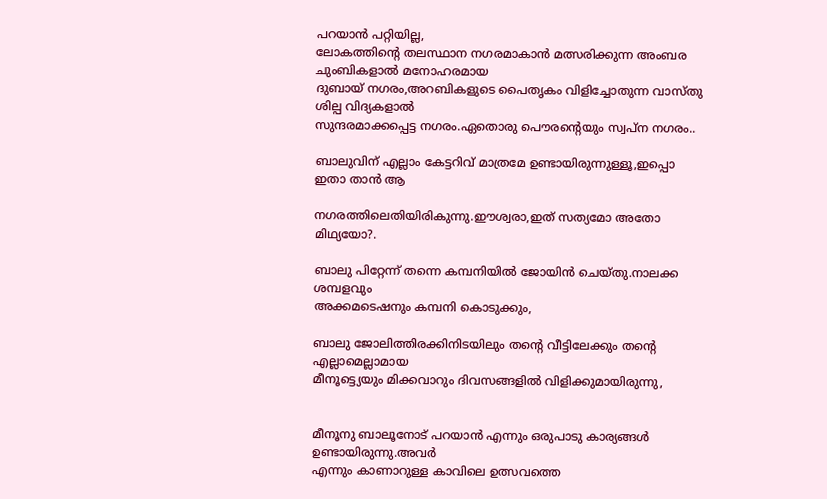പറയാന്‍ പറ്റിയില്ല,
ലോകത്തിന്റെ തലസ്ഥാന നഗരമാകാന്‍ മത്സരിക്കുന്ന അംബര ചുംബികളാല്‍ മനോഹരമായ
ദുബായ് നഗരം,അറബികളുടെ പൈതൃകം വിളിച്ചോതുന്ന വാസ്തു ശില്പ വിദ്യകളാല്‍
സുന്ദരമാക്കപ്പെട്ട നഗരം.ഏതൊരു പൌരന്റെയും സ്വപ്ന നഗരം..

ബാലുവിന് എല്ലാം കേട്ടറിവ് മാത്രമേ ഉണ്ടായിരുന്നുള്ളൂ,ഇപ്പൊ ഇതാ താന്‍ ആ

നഗരത്തിലെതിയിരികുന്നു.ഈശ്വരാ,ഇത് സത്യമോ അതോ മിഥ്യയോ?.

ബാലു പിറ്റേന്ന് തന്നെ കമ്പനിയില്‍ ജോയിന്‍ ചെയ്തു.നാലക്ക ശമ്പളവും
അക്കമടെഷനും കമ്പനി കൊടുക്കും,

ബാലു ജോലിത്തിരക്കിനിടയിലും തന്റെ വീട്ടിലേക്കും തന്റെ എല്ലാമെല്ലാമായ
മീനൂട്ട്യെയും മിക്കവാറും ദിവസങ്ങളില്‍ വിളിക്കുമായിരുന്നു,


മീനൂനു ബാലൂനോട് പറയാന്‍ എന്നും ഒരുപാടു കാര്യങ്ങള്‍ ഉണ്ടായിരുന്നു.അവര്‍
എന്നും കാണാറുള്ള കാവിലെ ഉത്സവത്തെ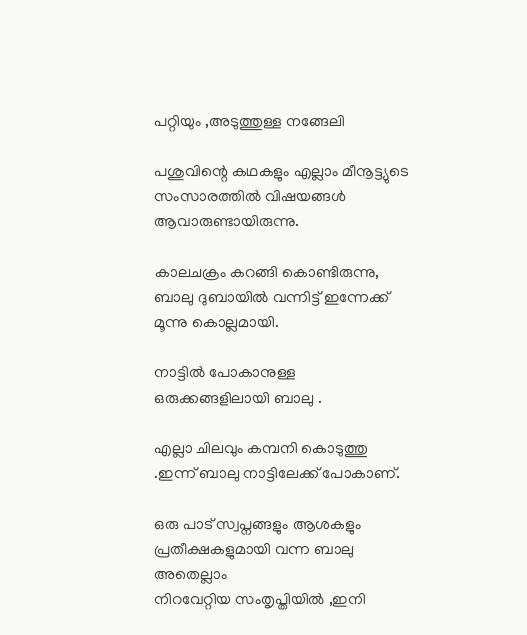പറ്റിയും ,അടുത്തുള്ള നങ്ങേലി

പശുവിന്റെ കഥകളും എല്ലാം മീനൂട്ട്യുടെ സംസാരത്തില്‍ വിഷയങ്ങള്‍
ആവാരുണ്ടായിരുന്നു.

കാലചക്രം കറങ്ങി കൊണ്ടിരുന്നു, ബാലു ദുബായില്‍ വന്നിട്ട് ഇന്നേക്ക്
മൂന്നു കൊല്ലമായി.

നാട്ടില്‍ പോകാനുള്ള ഒരുക്കങ്ങളിലായി ബാലു .

എല്ലാ ചിലവും കമ്പനി കൊടുത്തു .ഇന്ന് ബാലു നാട്ടിലേക്ക് പോകാണ്.

ഒരു പാട് സ്വപ്നങ്ങളും ആശകളും പ്രതീക്ഷകളുമായി വന്ന ബാലു അതെല്ലാം
നിറവേറ്റിയ സംതൃപ്തിയില്‍ ,ഇനി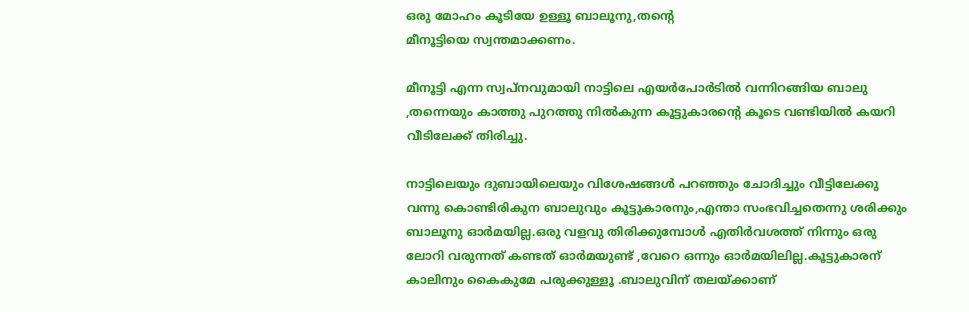ഒരു മോഹം കൂടിയേ ഉള്ളൂ ബാലൂനു,തന്റെ
മീനൂട്ടിയെ സ്വന്തമാക്കണം.

മീനൂട്ടി എന്ന സ്വപ്നവുമായി നാട്ടിലെ എയര്‍പോര്‍ടില്‍ വന്നിറങ്ങിയ ബാലു
,തന്നെയും കാത്തു പുറത്തു നില്‍കുന്ന കൂട്ടുകാരന്റെ കൂടെ വണ്ടിയില്‍ കയറി
വീടിലേക്ക്‌ തിരിച്ചു.

നാട്ടിലെയും ദുബായിലെയും വിശേഷങ്ങള്‍ പറഞ്ഞും ചോദിച്ചും വീട്ടിലേക്കു
വന്നു കൊണ്ടിരികുന ബാലുവും കൂട്ടുകാരനും,എന്താ സംഭവിച്ചതെന്നു ശരിക്കും
ബാലൂനു ഓര്‍മയില്ല.ഒരു വളവു തിരിക്കുമ്പോള്‍ എതിര്‍വശത്ത് നിന്നും ഒരു
ലോറി വരുന്നത് കണ്ടത് ഓര്‍മയുണ്ട് ,വേറെ ഒന്നും ഓര്‍മയിലില്ല.കൂട്ടുകാരന്
കാലിനും കൈകുമേ പരുക്കുള്ളൂ .ബാലുവിന് തലയ്ക്കാണ്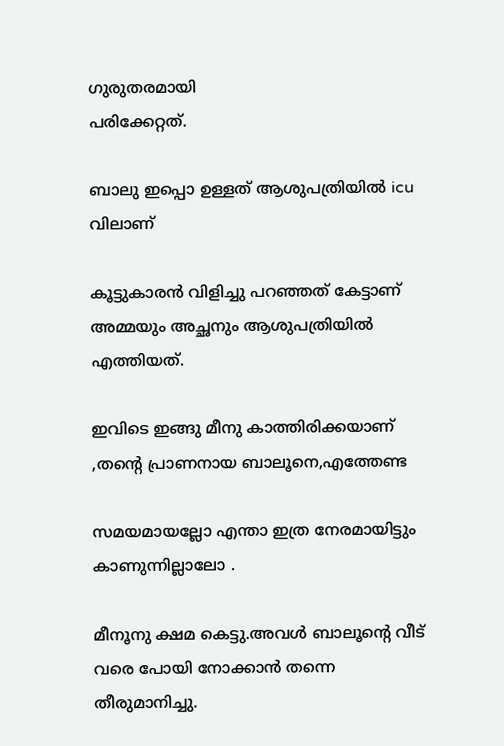ഗുരുതരമായി
പരിക്കേറ്റത്.

ബാലു ഇപ്പൊ ഉള്ളത് ആശുപത്രിയില്‍ icu വിലാണ്

കൂട്ടുകാരന്‍ വിളിച്ചു പറഞ്ഞത് കേട്ടാണ് അമ്മയും അച്ഛനും ആശുപത്രിയില്‍ എത്തിയത്.

ഇവിടെ ഇങ്ങു മീനു കാത്തിരിക്കയാണ് ,തന്റെ പ്രാണനായ ബാലൂനെ,എത്തേണ്ട

സമയമായല്ലോ എന്താ ഇത്ര നേരമായിട്ടും കാണുന്നില്ലാലോ .

മീനൂനു ക്ഷമ കെട്ടു.അവള്‍ ബാലൂന്റെ വീട് വരെ പോയി നോക്കാന്‍ തന്നെ തീരുമാനിച്ചു.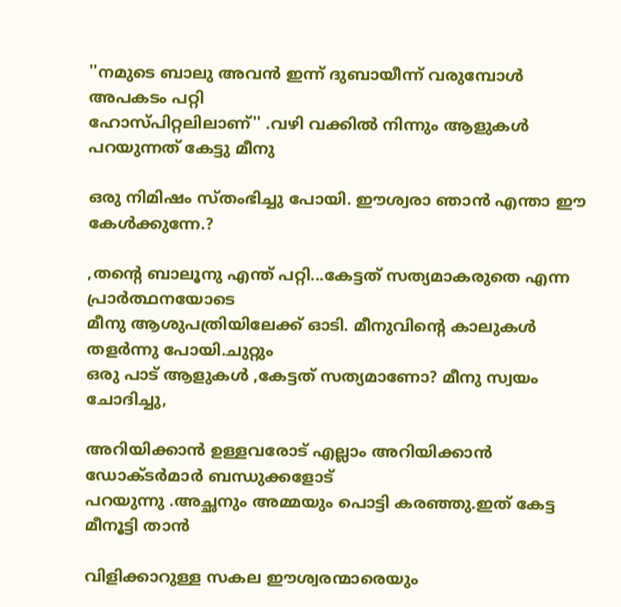''നമുടെ ബാലു അവന്‍ ഇന്ന് ദുബായീന്ന് വരുമ്പോള്‍ അപകടം പറ്റി
ഹോസ്പിറ്റലിലാണ്'' .വഴി വക്കില്‍ നിന്നും ആളുകള്‍ പറയുന്നത് കേട്ടു മീനു

ഒരു നിമിഷം സ്തംഭിച്ചു പോയി. ഈശ്വരാ ഞാന്‍ എന്താ ഈ കേള്‍ക്കുന്നേ.?

,തന്റെ ബാലൂനു എന്ത് പറ്റി...കേട്ടത് സത്യമാകരുതെ എന്ന പ്രാര്‍ത്ഥനയോടെ
മീനു ആശുപത്രിയിലേക്ക് ഓടി. മീനുവിന്റെ കാലുകള്‍ തളര്‍ന്നു പോയി.ചുറ്റും
ഒരു പാട് ആളുകള്‍ ,കേട്ടത് സത്യമാണോ? മീനു സ്വയം ചോദിച്ചു,

അറിയിക്കാന്‍ ഉള്ളവരോട് എല്ലാം അറിയിക്കാന്‍ ഡോക്ടര്‍മാര്‍ ബന്ധുക്കളോട്
പറയുന്നു .അച്ഛനും അമ്മയും പൊട്ടി കരഞ്ഞു.ഇത് കേട്ട മീനൂട്ടി താന്‍

വിളിക്കാറുള്ള സകല ഈശ്വരന്മാരെയും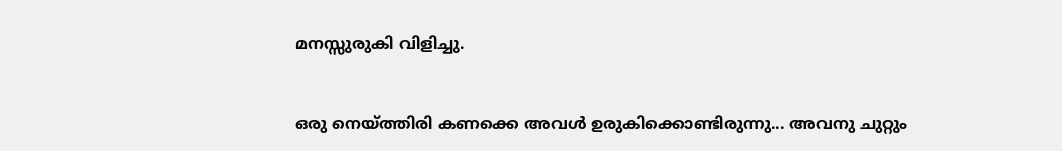മനസ്സുരുകി വിളിച്ചു.


ഒരു നെയ്ത്തിരി കണക്കെ അവള്‍ ഉരുകിക്കൊണ്ടിരുന്നു... അവനു ചുറ്റും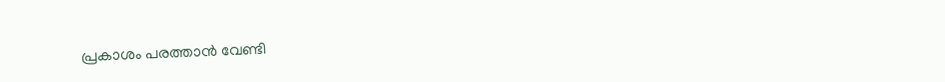പ്രകാശം പരത്താന്‍ വേണ്ടി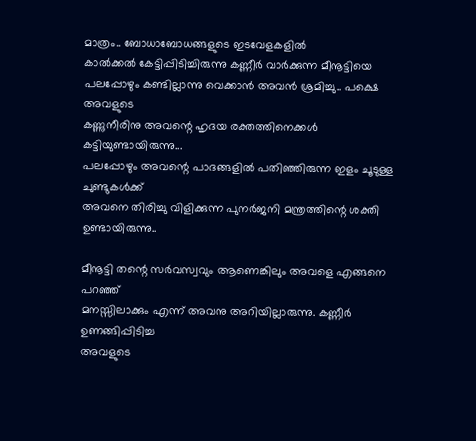മാത്രം.. ബോധാബോധങ്ങളുടെ ഇടവേളകളില്‍
കാല്‍ക്കല്‍ കേട്ടിപ്പിടിച്ചിരുന്നു കണ്ണീര്‍ വാര്‍ക്കുന്ന മീനൂട്ടിയെ
പലപ്പോഴും കണ്ടില്ലാന്നു വെക്കാന്‍ അവന്‍ ശ്രമിച്ചു.. പക്ഷെ അവളുടെ
കണ്ണുനീരിനു അവന്റെ ഹൃദയ രക്തത്തിനെക്കള്‍ കട്ടിയുണ്ടായിരുന്നു...
പലപ്പോഴും അവന്റെ പാദങ്ങളില്‍ പതിഞ്ഞിരുന്ന ഇളം ചൂടുള്ള ചുണ്ടുകള്‍ക്ക്
അവനെ തിരിച്ചു വിളിക്കുന്ന പുനര്‍ജനി മന്ത്രത്തിന്റെ ശക്തി
ഉണ്ടായിരുന്നു..

മീനൂട്ടി തന്റെ സര്‍വസ്വവും ആണെങ്കിലും അവളെ എങ്ങനെ പറഞ്ഞ്‌
മനസ്സിലാക്കും എന്ന് അവനു അറിയില്ലാരുന്നു. കണ്ണീര്‍ ഉണങ്ങിപ്പിടിച്ച
അവളുടെ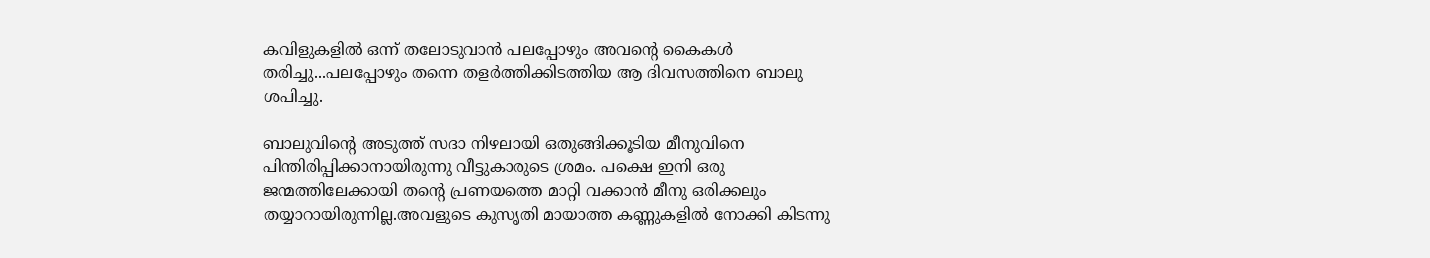കവിളുകളില്‍ ഒന്ന് തലോടുവാന്‍ പലപ്പോഴും അവന്റെ കൈകള്‍
തരിച്ചു...പലപ്പോഴും തന്നെ തളര്‍ത്തിക്കിടത്തിയ ആ ദിവസത്തിനെ ബാലു
ശപിച്ചു.

ബാലുവിന്റെ അടുത്ത് സദാ നിഴലായി ഒതുങ്ങിക്കൂടിയ മീനുവിനെ
പിന്തിരിപ്പിക്കാനായിരുന്നു വീട്ടുകാരുടെ ശ്രമം. പക്ഷെ ഇനി ഒരു
ജന്മത്തിലേക്കായി തന്റെ പ്രണയത്തെ മാറ്റി വക്കാന്‍ മീനു ഒരിക്കലും
തയ്യാറായിരുന്നില്ല.അവളുടെ കുസൃതി മായാത്ത കണ്ണുകളില്‍ നോക്കി കിടന്നു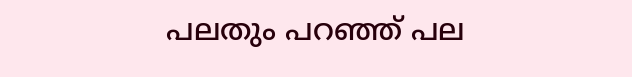പലതും പറഞ്ഞ്‌ പല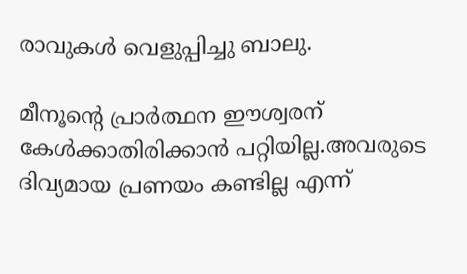രാവുകള്‍ വെളുപ്പിച്ചു ബാലു.

മീനൂന്റെ പ്രാര്‍ത്ഥന ഈശ്വരന് കേള്‍ക്കാതിരിക്കാന്‍ പറ്റിയില്ല.അവരുടെ
ദിവ്യമായ പ്രണയം കണ്ടില്ല എന്ന്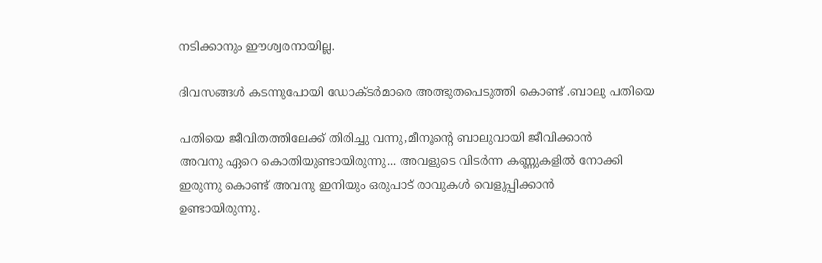നടിക്കാനും ഈശ്വരനായില്ല.

ദിവസങ്ങള്‍ കടന്നുപോയി ഡോക്ടര്‍മാരെ അത്ഭുതപെടുത്തി കൊണ്ട് .ബാലു പതിയെ

പതിയെ ജീവിതത്തിലേക്ക് തിരിച്ചു വന്നു,മീനൂന്റെ ബാലുവായി ജീവിക്കാന്‍
അവനു ഏറെ കൊതിയുണ്ടായിരുന്നു... അവളുടെ വിടര്‍ന്ന കണ്ണുകളില്‍ നോക്കി
ഇരുന്നു കൊണ്ട് അവനു ഇനിയും ഒരുപാട് രാവുകള്‍ വെളുപ്പിക്കാന്‍
ഉണ്ടായിരുന്നു.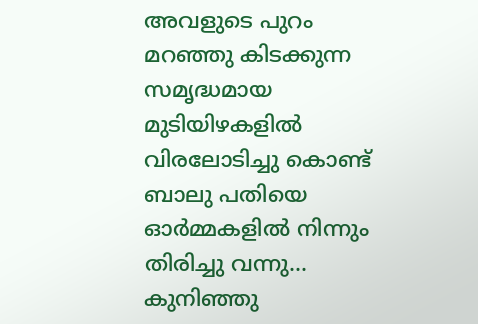അവളുടെ പുറം മറഞ്ഞു കിടക്കുന്ന സമൃദ്ധമായ മുടിയിഴകളില്‍
വിരലോടിച്ചു കൊണ്ട് ബാലു പതിയെ ഓര്‍മ്മകളില്‍ നിന്നും തിരിച്ചു വന്നു...
കുനിഞ്ഞു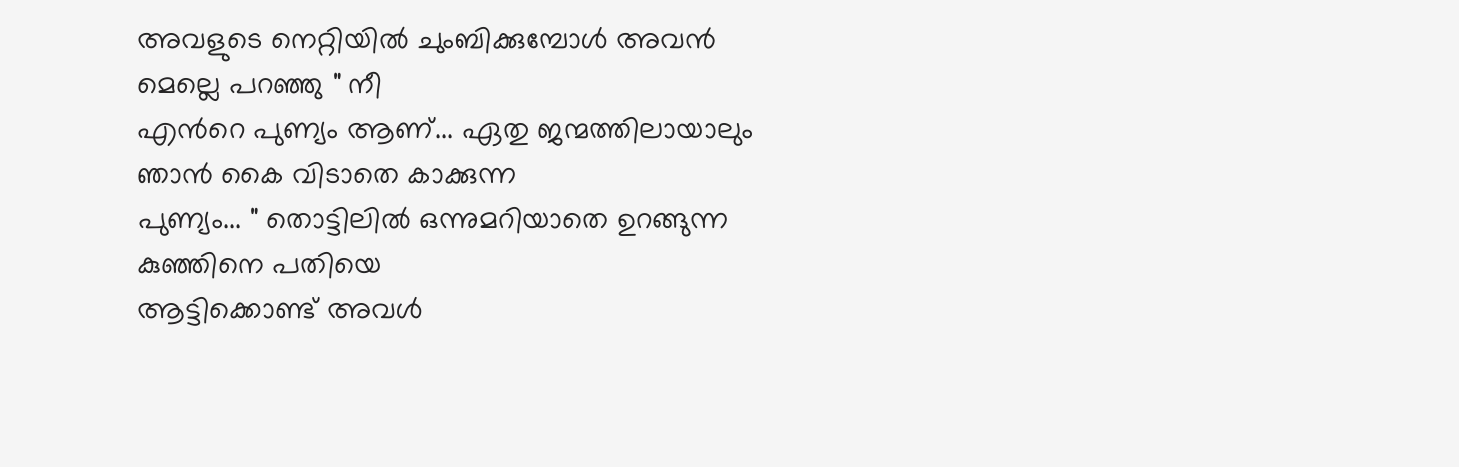അവളുടെ നെറ്റിയില്‍ ചുംബിക്കുമ്പോള്‍ അവന്‍ മെല്ലെ പറഞ്ഞു " നീ
എന്‍റെ പുണ്യം ആണ്... ഏതു ജന്മത്തിലായാലും ഞാന്‍ കൈ വിടാതെ കാക്കുന്ന
പുണ്യം... " തൊട്ടിലില്‍ ഒന്നുമറിയാതെ ഉറങ്ങുന്ന കുഞ്ഞിനെ പതിയെ
ആട്ടിക്കൊണ്ട് അവള്‍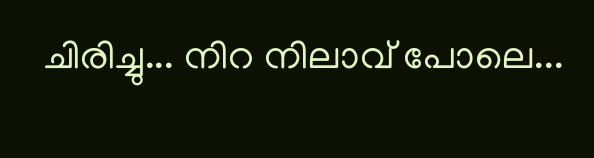ചിരിച്ചു... നിറ നിലാവ് പോലെ...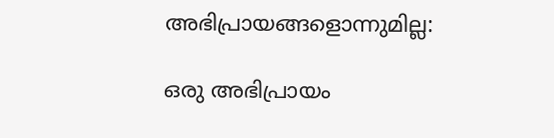അഭിപ്രായങ്ങളൊന്നുമില്ല:

ഒരു അഭിപ്രായം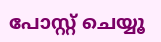പോസ്റ്റ് ചെയ്യൂ